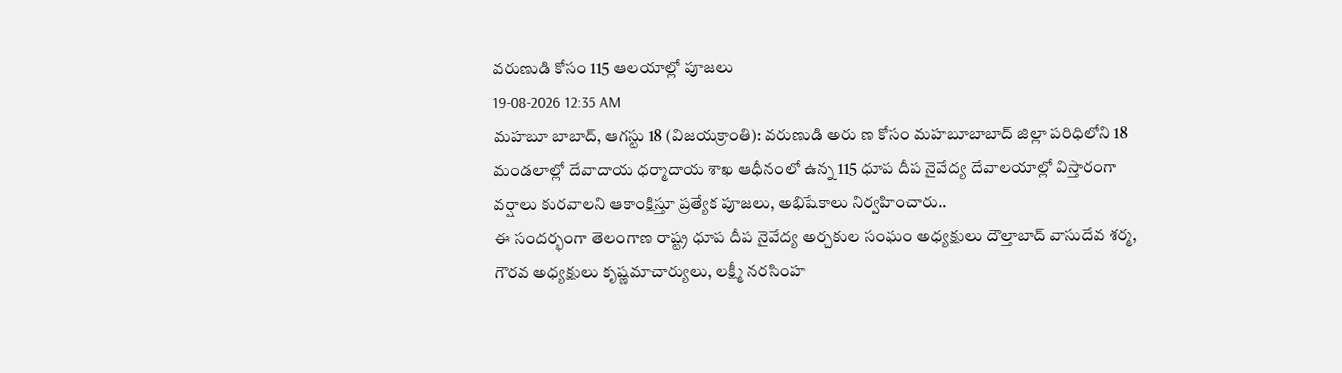వరుణుడి కోసం 115 ఆలయాల్లో పూజలు
19-08-2026 12:35 AM
మహబూ బాబాద్, ఆగస్టు 18 (విజయక్రాంతి): వరుణుడి అరు ణ కోసం మహబూబాబాద్ జిల్లా పరిధిలోని 18 మండలాల్లో దేవాదాయ ధర్మాదాయ శాఖ ఆధీనంలో ఉన్న 115 ధూప దీప నైవేద్య దేవాలయాల్లో విస్తారంగా వర్షాలు కురవాలని ఆకాంక్షిస్తూ ప్రత్యేక పూజలు, అభిషేకాలు నిర్వహించారు..
ఈ సందర్భంగా తెలంగాణ రాష్ట్ర ధూప దీప నైవేద్య అర్చకుల సంఘం అధ్యక్షులు దౌల్తాబాద్ వాసుదేవ శర్మ, గౌరవ అధ్యక్షులు కృష్ణమాచార్యులు, లక్ష్మీ నరసింహ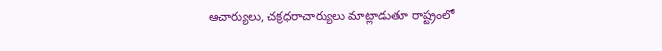ఆచార్యులు, చక్రధరాచార్యులు మాట్లాడుతూ రాష్ట్రంలో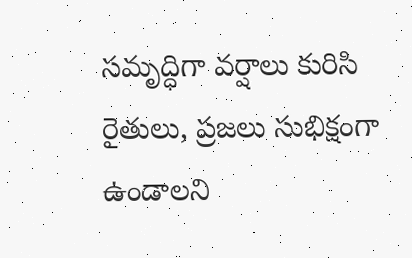సమృద్ధిగా వర్షాలు కురిసి రైతులు, ప్రజలు సుభిక్షంగా ఉండాలని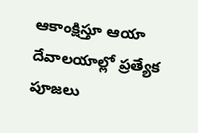ఆకాంక్షిస్తూ ఆయా దేవాలయాల్లో ప్రత్యేక పూజలు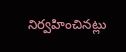నిర్వహించినట్లు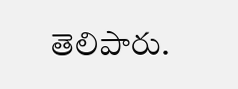తెలిపారు.